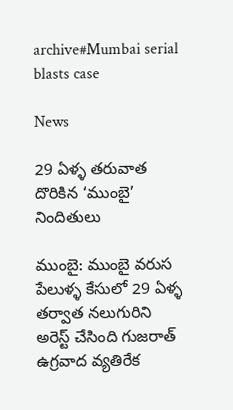archive#Mumbai serial blasts case

News

29 ఏళ్ళ‌ తరువాత దొరికిన ‘ముంబై’ నిందితులు

ముంబై: ముంబై వరుస పేలుళ్ళ‌ కేసులో 29 ఏళ్ళ‌ తర్వాత నలుగురిని అరెస్ట్ చేసింది గుజరాత్ ఉగ్రవాద వ్యతిరేక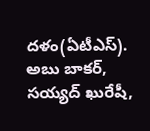దళం(ఏటీఎస్). అబు బాకర్, సయ్యద్ ఖురేషీ,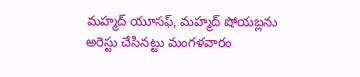మహ్మద్ యూసఫ్, మహ్మద్ షోయబ్లను అరెస్టు చేసినట్టు మంగళవారం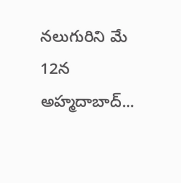నలుగురిని మే 12న అహ్మదాబాద్...